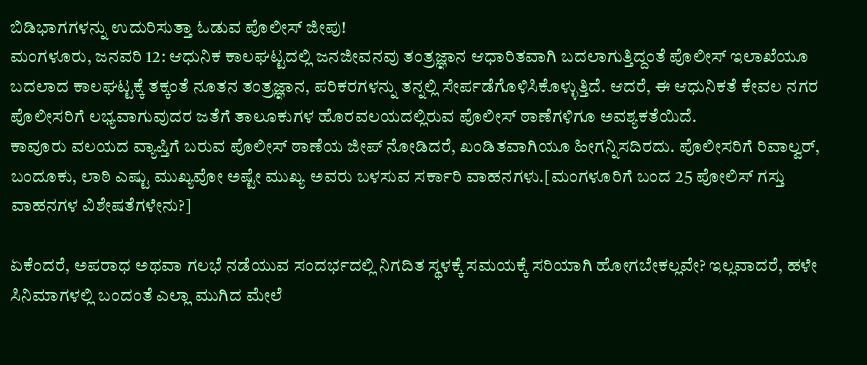ಬಿಡಿಭಾಗಗಳನ್ನು ಉದುರಿಸುತ್ತಾ ಓಡುವ ಪೊಲೀಸ್ ಜೀಪು!
ಮಂಗಳೂರು, ಜನವರಿ 12: ಆಧುನಿಕ ಕಾಲಘಟ್ಟದಲ್ಲಿ ಜನಜೀವನವು ತಂತ್ರಜ್ಞಾನ ಆಧಾರಿತವಾಗಿ ಬದಲಾಗುತ್ತಿದ್ದಂತೆ ಪೊಲೀಸ್ ಇಲಾಖೆಯೂ ಬದಲಾದ ಕಾಲಘಟ್ಟಕ್ಕೆ ತಕ್ಕಂತೆ ನೂತನ ತಂತ್ರಜ್ಞಾನ, ಪರಿಕರಗಳನ್ನು ತನ್ನಲ್ಲಿ ಸೇರ್ಪಡೆಗೊಳಿಸಿಕೊಳ್ಳುತ್ತಿದೆ. ಆದರೆ, ಈ ಆಧುನಿಕತೆ ಕೇವಲ ನಗರ ಪೊಲೀಸರಿಗೆ ಲಭ್ಯವಾಗುವುದರ ಜತೆಗೆ ತಾಲೂಕುಗಳ ಹೊರವಲಯದಲ್ಲಿರುವ ಪೊಲೀಸ್ ಠಾಣೆಗಳಿಗೂ ಅವಶ್ಯಕತೆಯಿದೆ.
ಕಾವೂರು ವಲಯದ ವ್ಯಾಪ್ತಿಗೆ ಬರುವ ಪೊಲೀಸ್ ಠಾಣೆಯ ಜೀಪ್ ನೋಡಿದರೆ, ಖಂಡಿತವಾಗಿಯೂ ಹೀಗನ್ನಿಸದಿರದು. ಪೊಲೀಸರಿಗೆ ರಿವಾಲ್ವರ್, ಬಂದೂಕು, ಲಾಠಿ ಎಷ್ಟು ಮುಖ್ಯವೋ ಅಷ್ಟೇ ಮುಖ್ಯ ಅವರು ಬಳಸುವ ಸರ್ಕಾರಿ ವಾಹನಗಳು.[ಮಂಗಳೂರಿಗೆ ಬಂದ 25 ಪೋಲಿಸ್ ಗಸ್ತು ವಾಹನಗಳ ವಿಶೇಷತೆಗಳೇನು?]

ಏಕೆಂದರೆ, ಅಪರಾಧ ಅಥವಾ ಗಲಭೆ ನಡೆಯುವ ಸಂದರ್ಭದಲ್ಲಿ ನಿಗದಿತ ಸ್ಥಳಕ್ಕೆ ಸಮಯಕ್ಕೆ ಸರಿಯಾಗಿ ಹೋಗಬೇಕಲ್ಲವೇ? ಇಲ್ಲವಾದರೆ, ಹಳೇ ಸಿನಿಮಾಗಳಲ್ಲಿ ಬಂದಂತೆ ಎಲ್ಲಾ ಮುಗಿದ ಮೇಲೆ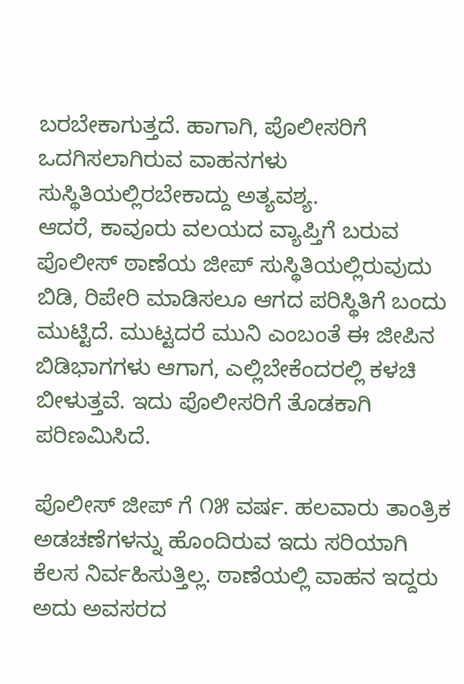ಬರಬೇಕಾಗುತ್ತದೆ. ಹಾಗಾಗಿ, ಪೊಲೀಸರಿಗೆ ಒದಗಿಸಲಾಗಿರುವ ವಾಹನಗಳು ಸುಸ್ಥಿತಿಯಲ್ಲಿರಬೇಕಾದ್ದು ಅತ್ಯವಶ್ಯ.
ಆದರೆ, ಕಾವೂರು ವಲಯದ ವ್ಯಾಪ್ತಿಗೆ ಬರುವ ಪೊಲೀಸ್ ಠಾಣೆಯ ಜೀಪ್ ಸುಸ್ಥಿತಿಯಲ್ಲಿರುವುದು ಬಿಡಿ, ರಿಪೇರಿ ಮಾಡಿಸಲೂ ಆಗದ ಪರಿಸ್ಥಿತಿಗೆ ಬಂದು ಮುಟ್ಟಿದೆ. ಮುಟ್ಟದರೆ ಮುನಿ ಎಂಬಂತೆ ಈ ಜೀಪಿನ ಬಿಡಿಭಾಗಗಳು ಆಗಾಗ, ಎಲ್ಲಿಬೇಕೆಂದರಲ್ಲಿ ಕಳಚಿ ಬೀಳುತ್ತವೆ. ಇದು ಪೊಲೀಸರಿಗೆ ತೊಡಕಾಗಿ ಪರಿಣಮಿಸಿದೆ.

ಪೊಲೀಸ್ ಜೀಪ್ ಗೆ ೧೫ ವರ್ಷ. ಹಲವಾರು ತಾಂತ್ರಿಕ ಅಡಚಣೆಗಳನ್ನು ಹೊಂದಿರುವ ಇದು ಸರಿಯಾಗಿ ಕೆಲಸ ನಿರ್ವಹಿಸುತ್ತಿಲ್ಲ. ಠಾಣೆಯಲ್ಲಿ ವಾಹನ ಇದ್ದರು ಅದು ಅವಸರದ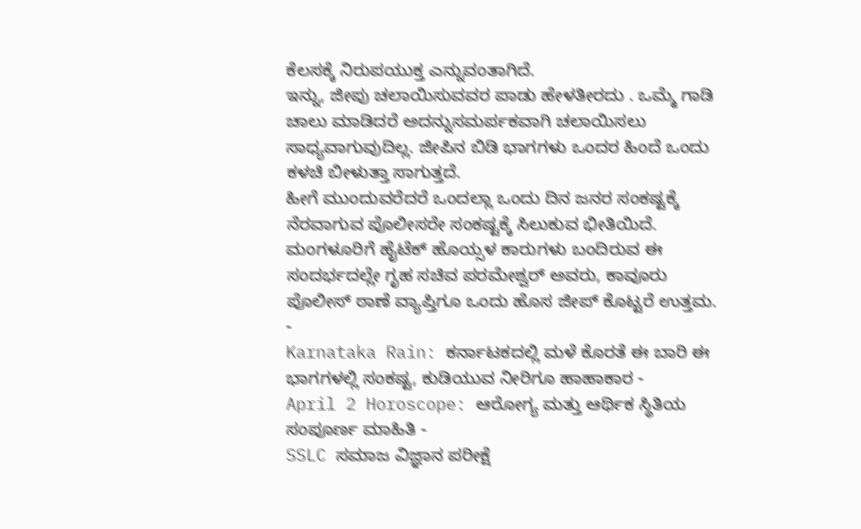ಕೆಲಸಕ್ಕೆ ನಿರುಪಯುಕ್ತ ಎನ್ನುವಂತಾಗಿದೆ.
ಇನ್ನು, ಜೀಪು ಚಲಾಯಿಸುವವರ ಪಾಡು ಹೇಳತೀರದು . ಒಮ್ಮೆ ಗಾಡಿ ಚಾಲು ಮಾಡಿದರೆ ಅದನ್ನುಸಮರ್ಪಕವಾಗಿ ಚಲಾಯಿಸಲು ಸಾಧ್ಯವಾಗುವುದಿಲ್ಲ. ಜೀಪಿನ ಬಿಡಿ ಭಾಗಗಳು ಒಂದರ ಹಿಂದೆ ಒಂದು ಕಳಚಿ ಬೀಳುತ್ತಾ ಸಾಗುತ್ತದೆ.
ಹೀಗೆ ಮುಂದುವರೆದರೆ ಒಂದಲ್ಲಾ ಒಂದು ದಿನ ಜನರ ಸಂಕಷ್ಟಕ್ಕೆ ನೆರವಾಗುವ ಪೊಲೀಸರೇ ಸಂಕಷ್ಟಕ್ಕೆ ಸಿಲುಕುವ ಭೀತಿಯಿದೆ.
ಮಂಗಳೂರಿಗೆ ಹೈಟೆಕ್ ಹೊಯ್ಸಳ ಕಾರುಗಳು ಬಂದಿರುವ ಈ ಸಂದರ್ಭದಲ್ಲೇ ಗೃಹ ಸಚಿವ ಪರಮೇಶ್ವರ್ ಅವರು, ಕಾವೂರು ಪೊಲೀಸ್ ಠಾಣೆ ವ್ಯಾಪ್ತಿಗೂ ಒಂದು ಹೊಸ ಜೀಪ್ ಕೊಟ್ಟರೆ ಉತ್ತಮ.
-
Karnataka Rain: ಕರ್ನಾಟಕದಲ್ಲಿ ಮಳೆ ಕೊರತೆ ಈ ಬಾರಿ ಈ ಭಾಗಗಳಲ್ಲಿ ಸಂಕಷ್ಟ, ಕುಡಿಯುವ ನೀರಿಗೂ ಹಾಹಾಕಾರ -
April 2 Horoscope: ಆರೋಗ್ಯ ಮತ್ತು ಆರ್ಥಿಕ ಸ್ಥಿತಿಯ ಸಂಪೂರ್ಣ ಮಾಹಿತಿ -
SSLC ಸಮಾಜ ವಿಜ್ಞಾನ ಪರೀಕ್ಷೆ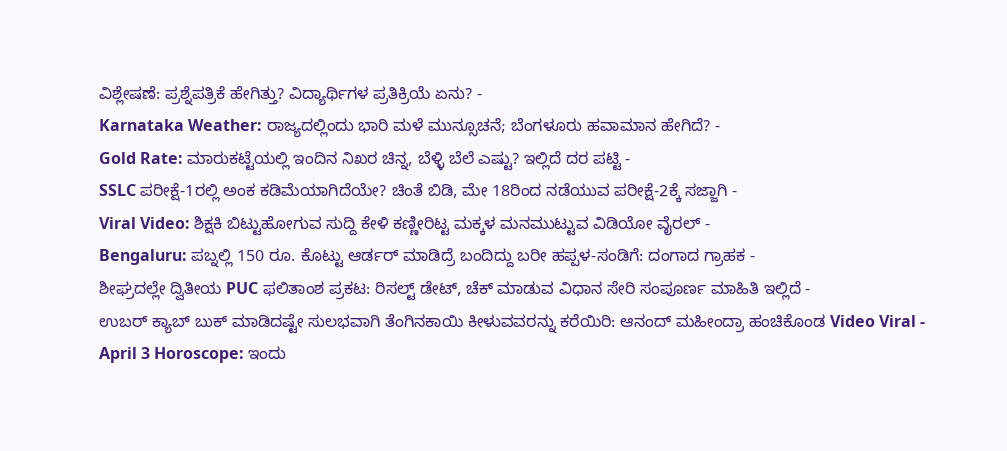ವಿಶ್ಲೇಷಣೆ: ಪ್ರಶ್ನೆಪತ್ರಿಕೆ ಹೇಗಿತ್ತು? ವಿದ್ಯಾರ್ಥಿಗಳ ಪ್ರತಿಕ್ರಿಯೆ ಏನು? -
Karnataka Weather: ರಾಜ್ಯದಲ್ಲಿಂದು ಭಾರಿ ಮಳೆ ಮುನ್ಸೂಚನೆ; ಬೆಂಗಳೂರು ಹವಾಮಾನ ಹೇಗಿದೆ? -
Gold Rate: ಮಾರುಕಟ್ಟೆಯಲ್ಲಿ ಇಂದಿನ ನಿಖರ ಚಿನ್ನ, ಬೆಳ್ಳಿ ಬೆಲೆ ಎಷ್ಟು? ಇಲ್ಲಿದೆ ದರ ಪಟ್ಟಿ -
SSLC ಪರೀಕ್ಷೆ-1ರಲ್ಲಿ ಅಂಕ ಕಡಿಮೆಯಾಗಿದೆಯೇ? ಚಿಂತೆ ಬಿಡಿ, ಮೇ 18ರಿಂದ ನಡೆಯುವ ಪರೀಕ್ಷೆ-2ಕ್ಕೆ ಸಜ್ಜಾಗಿ -
Viral Video: ಶಿಕ್ಷಕಿ ಬಿಟ್ಟುಹೋಗುವ ಸುದ್ದಿ ಕೇಳಿ ಕಣ್ಣೀರಿಟ್ಟ ಮಕ್ಕಳ ಮನಮುಟ್ಟುವ ವಿಡಿಯೋ ವೈರಲ್ -
Bengaluru: ಪಬ್ನಲ್ಲಿ 150 ರೂ. ಕೊಟ್ಟು ಆರ್ಡರ್ ಮಾಡಿದ್ರೆ ಬಂದಿದ್ದು ಬರೀ ಹಪ್ಪಳ-ಸಂಡಿಗೆ: ದಂಗಾದ ಗ್ರಾಹಕ -
ಶೀಘ್ರದಲ್ಲೇ ದ್ವಿತೀಯ PUC ಫಲಿತಾಂಶ ಪ್ರಕಟ: ರಿಸಲ್ಟ್ ಡೇಟ್, ಚೆಕ್ ಮಾಡುವ ವಿಧಾನ ಸೇರಿ ಸಂಪೂರ್ಣ ಮಾಹಿತಿ ಇಲ್ಲಿದೆ -
ಉಬರ್ ಕ್ಯಾಬ್ ಬುಕ್ ಮಾಡಿದಷ್ಟೇ ಸುಲಭವಾಗಿ ತೆಂಗಿನಕಾಯಿ ಕೀಳುವವರನ್ನು ಕರೆಯಿರಿ: ಆನಂದ್ ಮಹೀಂದ್ರಾ ಹಂಚಿಕೊಂಡ Video Viral -
April 3 Horoscope: ಇಂದು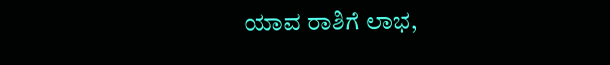ಯಾವ ರಾಶಿಗೆ ಲಾಭ,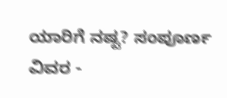ಯಾರಿಗೆ ನಷ್ಟ? ಸಂಪೂರ್ಣ ವಿವರ -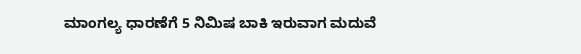ಮಾಂಗಲ್ಯ ಧಾರಣೆಗೆ 5 ನಿಮಿಷ ಬಾಕಿ ಇರುವಾಗ ಮದುವೆ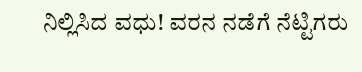ನಿಲ್ಲಿಸಿದ ವಧು! ವರನ ನಡೆಗೆ ನೆಟ್ಟಿಗರು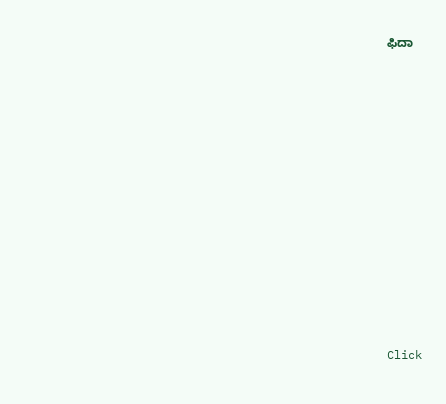ಫಿದಾ












Click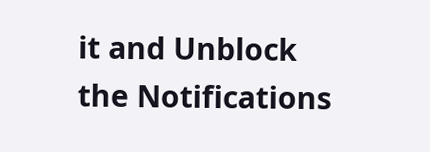it and Unblock the Notifications